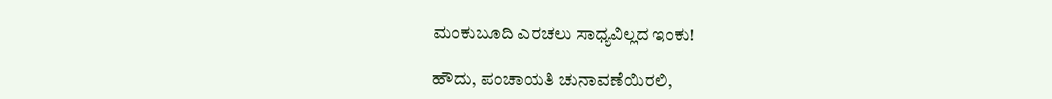ಮಂಕುಬೂದಿ ಎರಚಲು ಸಾಧ್ಯವಿಲ್ಲದ ಇಂಕು!

ಹೌದು, ಪಂಚಾಯತಿ ಚುನಾವಣೆಯಿರಲಿ,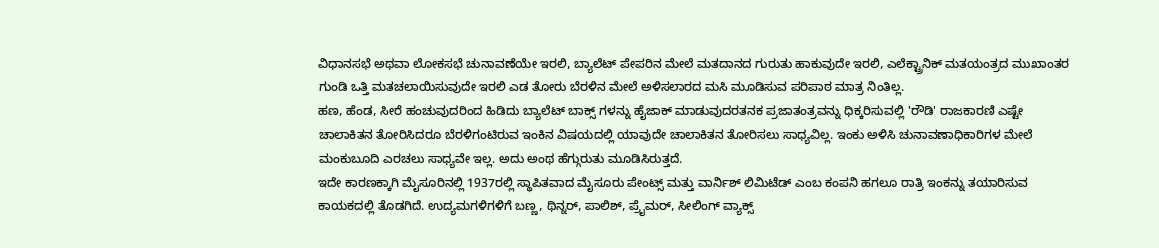ವಿಧಾನಸಭೆ ಅಥವಾ ಲೋಕಸಭೆ ಚುನಾವಣೆಯೇ ಇರಲಿ, ಬ್ಯಾಲೆಟ್ ಪೇಪರಿನ ಮೇಲೆ ಮತದಾನದ ಗುರುತು ಹಾಕುವುದೇ ಇರಲಿ, ಎಲೆಕ್ಟ್ರಾನಿಕ್ ಮತಯಂತ್ರದ ಮುಖಾಂತರ ಗುಂಡಿ ಒತ್ತಿ ಮತಚಲಾಯಿಸುವುದೇ ಇರಲಿ ಎಡ ತೋರು ಬೆರಳಿನ ಮೇಲೆ ಅಳಿಸಲಾರದ ಮಸಿ ಮೂಡಿಸುವ ಪರಿಪಾಠ ಮಾತ್ರ ನಿಂತಿಲ್ಲ.
ಹಣ, ಹೆಂಡ, ಸೀರೆ ಹಂಚುವುದರಿಂದ ಹಿಡಿದು ಬ್ಯಾಲೆಟ್ ಬಾಕ್ಸ್ ಗಳನ್ನು ಹೈಜಾಕ್ ಮಾಡುವುದರತನಕ ಪ್ರಜಾತಂತ್ರವನ್ನು ಧಿಕ್ಕರಿಸುವಲ್ಲಿ 'ರೌಡಿ' ರಾಜಕಾರಣಿ ಎಷ್ಟೇ ಚಾಲಾಕಿತನ ತೋರಿಸಿದರೂ ಬೆರಳಿಗಂಟಿರುವ ಇಂಕಿನ ವಿಷಯದಲ್ಲಿ ಯಾವುದೇ ಚಾಲಾಕಿತನ ತೋರಿಸಲು ಸಾಧ್ಯವಿಲ್ಲ. ಇಂಕು ಅಳಿಸಿ ಚುನಾವಣಾಧಿಕಾರಿಗಳ ಮೇಲೆ ಮಂಕುಬೂದಿ ಎರಚಲು ಸಾಧ್ಯವೇ ಇಲ್ಲ. ಅದು ಅಂಥ ಹೆಗ್ಗುರುತು ಮೂಡಿಸಿರುತ್ತದೆ.
ಇದೇ ಕಾರಣಕ್ಕಾಗಿ ಮೈಸೂರಿನಲ್ಲಿ 1937ರಲ್ಲಿ ಸ್ಥಾಪಿತವಾದ ಮೈಸೂರು ಪೇಂಟ್ಸ್ ಮತ್ತು ವಾರ್ನಿಶ್ ಲಿಮಿಟೆಡ್ ಎಂಬ ಕಂಪನಿ ಹಗಲೂ ರಾತ್ರಿ ಇಂಕನ್ನು ತಯಾರಿಸುವ ಕಾಯಕದಲ್ಲಿ ತೊಡಗಿದೆ. ಉದ್ಯಮಗಳಿಗಳಿಗೆ ಬಣ್ಣ, ಥಿನ್ನರ್, ಪಾಲಿಶ್, ಪ್ರೈಮರ್, ಸೀಲಿಂಗ್ ವ್ಯಾಕ್ಸ್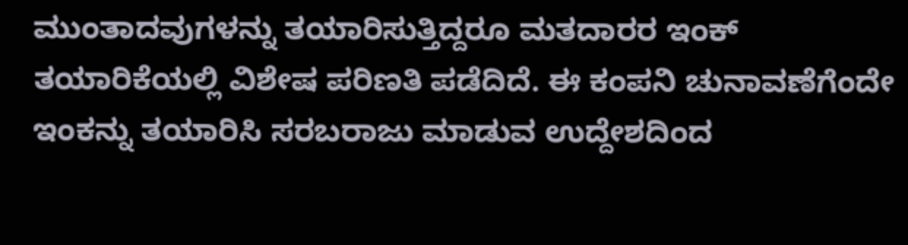ಮುಂತಾದವುಗಳನ್ನು ತಯಾರಿಸುತ್ತಿದ್ದರೂ ಮತದಾರರ ಇಂಕ್ ತಯಾರಿಕೆಯಲ್ಲಿ ವಿಶೇಷ ಪರಿಣತಿ ಪಡೆದಿದೆ. ಈ ಕಂಪನಿ ಚುನಾವಣೆಗೆಂದೇ ಇಂಕನ್ನು ತಯಾರಿಸಿ ಸರಬರಾಜು ಮಾಡುವ ಉದ್ದೇಶದಿಂದ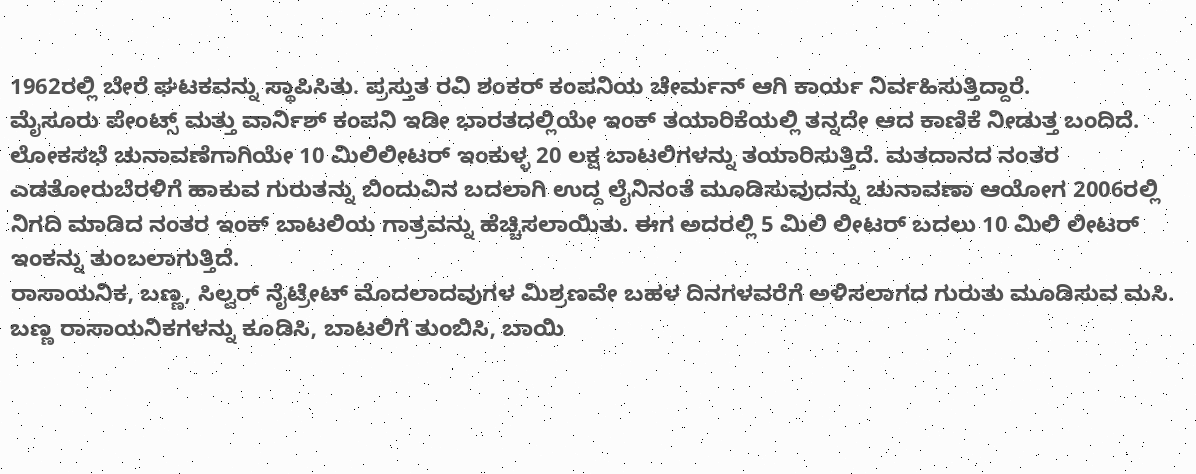1962ರಲ್ಲಿ ಬೇರೆ ಘಟಕವನ್ನು ಸ್ಥಾಪಿಸಿತು. ಪ್ರಸ್ತುತ ರವಿ ಶಂಕರ್ ಕಂಪನಿಯ ಚೇರ್ಮನ್ ಆಗಿ ಕಾರ್ಯ ನಿರ್ವಹಿಸುತ್ತಿದ್ದಾರೆ.
ಮೈಸೂರು ಪೇಂಟ್ಸ್ ಮತ್ತು ವಾರ್ನಿಶ್ ಕಂಪನಿ ಇಡೀ ಭಾರತದಲ್ಲಿಯೇ ಇಂಕ್ ತಯಾರಿಕೆಯಲ್ಲಿ ತನ್ನದೇ ಆದ ಕಾಣಿಕೆ ನೀಡುತ್ತ ಬಂದಿದೆ. ಲೋಕಸಭೆ ಚುನಾವಣೆಗಾಗಿಯೇ 10 ಮಿಲಿಲೀಟರ್ ಇಂಕುಳ್ಳ 20 ಲಕ್ಷ ಬಾಟಲಿಗಳನ್ನು ತಯಾರಿಸುತ್ತಿದೆ. ಮತದಾನದ ನಂತರ ಎಡತೋರುಬೆರಳಿಗೆ ಹಾಕುವ ಗುರುತನ್ನು ಬಿಂದುವಿನ ಬದಲಾಗಿ ಉದ್ದ ಲೈನಿನಂತೆ ಮೂಡಿಸುವುದನ್ನು ಚುನಾವಣಾ ಆಯೋಗ 2006ರಲ್ಲಿ ನಿಗದಿ ಮಾಡಿದ ನಂತರ ಇಂಕ್ ಬಾಟಲಿಯ ಗಾತ್ರವನ್ನು ಹೆಚ್ಚಿಸಲಾಯಿತು. ಈಗ ಅದರಲ್ಲಿ 5 ಮಿಲಿ ಲೀಟರ್ ಬದಲು 10 ಮಿಲಿ ಲೀಟರ್ ಇಂಕನ್ನು ತುಂಬಲಾಗುತ್ತಿದೆ.
ರಾಸಾಯನಿಕ, ಬಣ್ಣ, ಸಿಲ್ವರ್ ನೈಟ್ರೇಟ್ ಮೊದಲಾದವುಗಳ ಮಿಶ್ರಣವೇ ಬಹಳ ದಿನಗಳವರೆಗೆ ಅಳಿಸಲಾಗದ ಗುರುತು ಮೂಡಿಸುವ ಮಸಿ. ಬಣ್ಣ ರಾಸಾಯನಿಕಗಳನ್ನು ಕೂಡಿಸಿ, ಬಾಟಲಿಗೆ ತುಂಬಿಸಿ, ಬಾಯಿ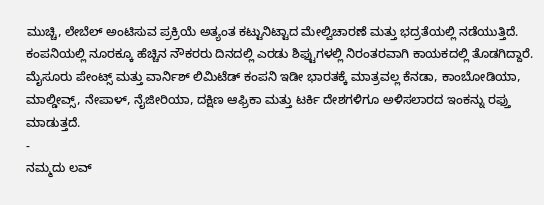ಮುಚ್ಚಿ, ಲೇಬೆಲ್ ಅಂಟಿಸುವ ಪ್ರಕ್ರಿಯೆ ಅತ್ಯಂತ ಕಟ್ಟುನಿಟ್ಟಾದ ಮೇಲ್ವಿಚಾರಣೆ ಮತ್ತು ಭದ್ರತೆಯಲ್ಲಿ ನಡೆಯುತ್ತಿದೆ. ಕಂಪನಿಯಲ್ಲಿ ನೂರಕ್ಕೂ ಹೆಚ್ಚಿನ ನೌಕರರು ದಿನದಲ್ಲಿ ಎರಡು ಶಿಫ್ಟುಗಳಲ್ಲಿ ನಿರಂತರವಾಗಿ ಕಾಯಕದಲ್ಲಿ ತೊಡಗಿದ್ದಾರೆ.
ಮೈಸೂರು ಪೇಂಟ್ಸ್ ಮತ್ತು ವಾರ್ನಿಶ್ ಲಿಮಿಟೆಡ್ ಕಂಪನಿ ಇಡೀ ಭಾರತಕ್ಕೆ ಮಾತ್ರವಲ್ಲ ಕೆನಡಾ, ಕಾಂಬೋಡಿಯಾ, ಮಾಲ್ಡೀವ್ಸ್, ನೇಪಾಳ್, ನೈಜೀರಿಯಾ, ದಕ್ಷಿಣ ಆಫ್ರಿಕಾ ಮತ್ತು ಟರ್ಕಿ ದೇಶಗಳಿಗೂ ಅಳಿಸಲಾರದ ಇಂಕನ್ನು ರಫ್ತು ಮಾಡುತ್ತದೆ.
-
ನಮ್ಮದು ಲವ್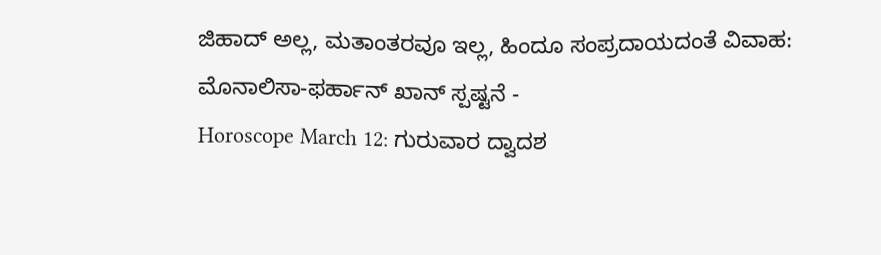ಜಿಹಾದ್ ಅಲ್ಲ, ಮತಾಂತರವೂ ಇಲ್ಲ, ಹಿಂದೂ ಸಂಪ್ರದಾಯದಂತೆ ವಿವಾಹ: ಮೊನಾಲಿಸಾ-ಫರ್ಹಾನ್ ಖಾನ್ ಸ್ಪಷ್ಟನೆ -
Horoscope March 12: ಗುರುವಾರ ದ್ವಾದಶ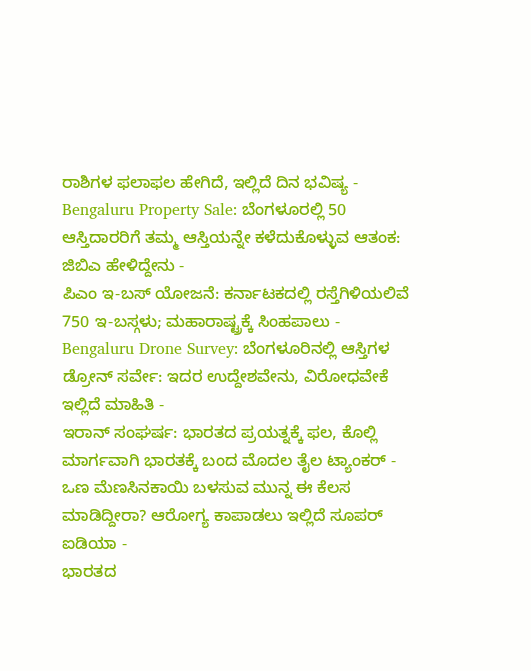ರಾಶಿಗಳ ಫಲಾಫಲ ಹೇಗಿದೆ, ಇಲ್ಲಿದೆ ದಿನ ಭವಿಷ್ಯ -
Bengaluru Property Sale: ಬೆಂಗಳೂರಲ್ಲಿ 50 ಆಸ್ತಿದಾರರಿಗೆ ತಮ್ಮ ಆಸ್ತಿಯನ್ನೇ ಕಳೆದುಕೊಳ್ಳುವ ಆತಂಕ: ಜಿಬಿಎ ಹೇಳಿದ್ದೇನು -
ಪಿಎಂ ಇ-ಬಸ್ ಯೋಜನೆ: ಕರ್ನಾಟಕದಲ್ಲಿ ರಸ್ತೆಗಿಳಿಯಲಿವೆ 750 ಇ-ಬಸ್ಗಳು; ಮಹಾರಾಷ್ಟ್ರಕ್ಕೆ ಸಿಂಹಪಾಲು -
Bengaluru Drone Survey: ಬೆಂಗಳೂರಿನಲ್ಲಿ ಆಸ್ತಿಗಳ ಡ್ರೋನ್ ಸರ್ವೇ: ಇದರ ಉದ್ದೇಶವೇನು, ವಿರೋಧವೇಕೆ ಇಲ್ಲಿದೆ ಮಾಹಿತಿ -
ಇರಾನ್ ಸಂಘರ್ಷ: ಭಾರತದ ಪ್ರಯತ್ನಕ್ಕೆ ಫಲ, ಕೊಲ್ಲಿ ಮಾರ್ಗವಾಗಿ ಭಾರತಕ್ಕೆ ಬಂದ ಮೊದಲ ತೈಲ ಟ್ಯಾಂಕರ್ -
ಒಣ ಮೆಣಸಿನಕಾಯಿ ಬಳಸುವ ಮುನ್ನ ಈ ಕೆಲಸ ಮಾಡಿದ್ದೀರಾ? ಆರೋಗ್ಯ ಕಾಪಾಡಲು ಇಲ್ಲಿದೆ ಸೂಪರ್ ಐಡಿಯಾ -
ಭಾರತದ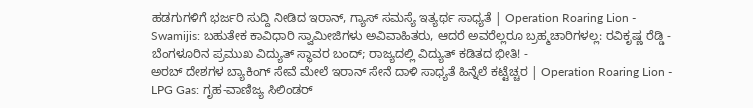ಹಡಗುಗಳಿಗೆ ಭರ್ಜರಿ ಸುದ್ದಿ ನೀಡಿದ ಇರಾನ್, ಗ್ಯಾಸ್ ಸಮಸ್ಯೆ ಇತ್ಯರ್ಥ ಸಾಧ್ಯತೆ | Operation Roaring Lion -
Swamijis: ಬಹುತೇಕ ಕಾವಿಧಾರಿ ಸ್ವಾಮೀಜಿಗಳು ಅವಿವಾಹಿತರು, ಆದರೆ ಅವರೆಲ್ಲರೂ ಬ್ರಹ್ಮಚಾರಿಗಳಲ್ಲ: ರವಿಕೃಷ್ಣ ರೆಡ್ಡಿ -
ಬೆಂಗಳೂರಿನ ಪ್ರಮುಖ ವಿದ್ಯುತ್ ಸ್ಥಾವರ ಬಂದ್; ರಾಜ್ಯದಲ್ಲಿ ವಿದ್ಯುತ್ ಕಡಿತದ ಭೀತಿ! -
ಅರಬ್ ದೇಶಗಳ ಬ್ಯಾಕಿಂಗ್ ಸೇವೆ ಮೇಲೆ ಇರಾನ್ ಸೇನೆ ದಾಳಿ ಸಾಧ್ಯತೆ ಹಿನ್ನೆಲೆ ಕಟ್ಟೆಚ್ಚರ | Operation Roaring Lion -
LPG Gas: ಗೃಹ-ವಾಣಿಜ್ಯ ಸಿಲಿಂಡರ್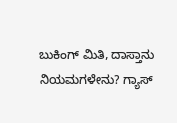ಬುಕಿಂಗ್ ಮಿತಿ, ದಾಸ್ತಾನು ನಿಯಮಗಳೇನು? ಗ್ಯಾಸ್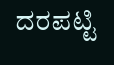ದರಪಟ್ಟಿ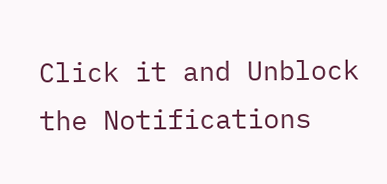Click it and Unblock the Notifications